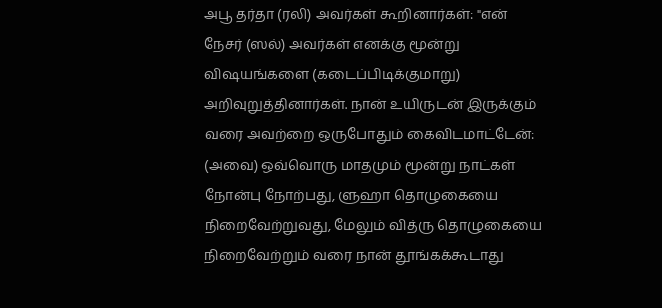அபூ தர்தா (ரலி) அவர்கள் கூறினார்கள்: "என் நேசர் (ஸல்) அவர்கள் எனக்கு மூன்று விஷயங்களை (கடைப்பிடிக்குமாறு) அறிவுறுத்தினார்கள். நான் உயிருடன் இருக்கும் வரை அவற்றை ஒருபோதும் கைவிடமாட்டேன்: (அவை) ஒவ்வொரு மாதமும் மூன்று நாட்கள் நோன்பு நோற்பது, ளுஹா தொழுகையை நிறைவேற்றுவது, மேலும் வித்ரு தொழுகையை நிறைவேற்றும் வரை நான் தூங்கக்கூடாது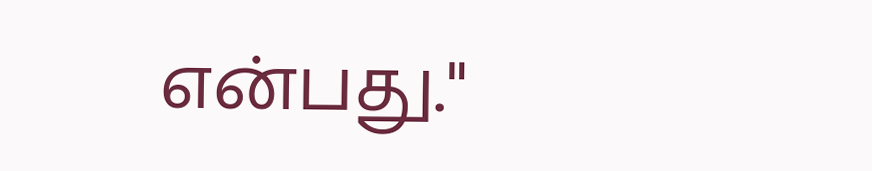என்பது."